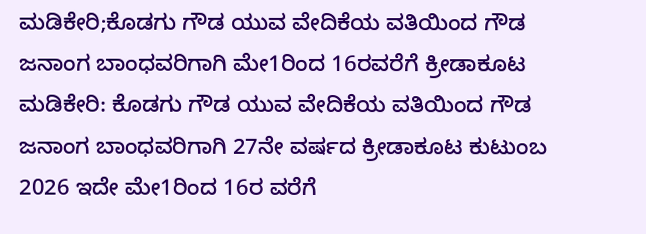ಮಡಿಕೇರಿ;ಕೊಡಗು ಗೌಡ ಯುವ ವೇದಿಕೆಯ ವತಿಯಿಂದ ಗೌಡ ಜನಾಂಗ ಬಾಂಧವರಿಗಾಗಿ ಮೇ1ರಿಂದ 16ರವರೆಗೆ ಕ್ರೀಡಾಕೂಟ
ಮಡಿಕೇರಿ: ಕೊಡಗು ಗೌಡ ಯುವ ವೇದಿಕೆಯ ವತಿಯಿಂದ ಗೌಡ ಜನಾಂಗ ಬಾಂಧವರಿಗಾಗಿ 27ನೇ ವರ್ಷದ ಕ್ರೀಡಾಕೂಟ ಕುಟುಂಬ 2026 ಇದೇ ಮೇ1ರಿಂದ 16ರ ವರೆಗೆ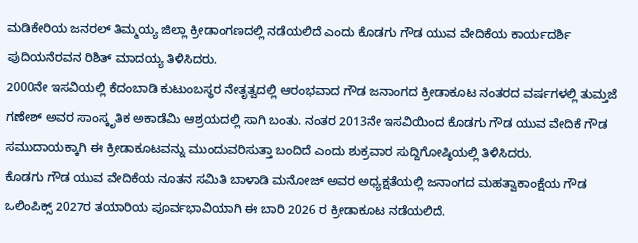ಮಡಿಕೇರಿಯ ಜನರಲ್ ತಿಮ್ಮಯ್ಯ ಜಿಲ್ಲಾ ಕ್ರೀಡಾಂಗಣದಲ್ಲಿ ನಡೆಯಲಿದೆ ಎಂದು ಕೊಡಗು ಗೌಡ ಯುವ ವೇದಿಕೆಯ ಕಾರ್ಯದರ್ಶಿ ಪುದಿಯನೆರವನ ರಿಶಿತ್ ಮಾದಯ್ಯ ತಿಳಿಸಿದರು.
2000ನೇ ಇಸವಿಯಲ್ಲಿ ಕೆದಂಬಾಡಿ ಕುಟುಂಬಸ್ಥರ ನೇತೃತ್ವದಲ್ಲಿ ಆರಂಭವಾದ ಗೌಡ ಜನಾಂಗದ ಕ್ರೀಡಾಕೂಟ ನಂತರದ ವರ್ಷಗಳಲ್ಲಿ ತುಮ್ತಜೆ ಗಣೇಶ್ ಅವರ ಸಾಂಸ್ಕೃತಿಕ ಅಕಾಡೆಮಿ ಆಶ್ರಯದಲ್ಲಿ ಸಾಗಿ ಬಂತು. ನಂತರ 2013ನೇ ಇಸವಿಯಿಂದ ಕೊಡಗು ಗೌಡ ಯುವ ವೇದಿಕೆ ಗೌಡ ಸಮುದಾಯಕ್ಕಾಗಿ ಈ ಕ್ರೀಡಾಕೂಟವನ್ನು ಮುಂದುವರಿಸುತ್ತಾ ಬಂದಿದೆ ಎಂದು ಶುಕ್ರವಾರ ಸುದ್ದಿಗೋಷ್ಠಿಯಲ್ಲಿ ತಿಳಿಸಿದರು.
ಕೊಡಗು ಗೌಡ ಯುವ ವೇದಿಕೆಯ ನೂತನ ಸಮಿತಿ ಬಾಳಾಡಿ ಮನೋಜ್ ಅವರ ಅಧ್ಯಕ್ಷತೆಯಲ್ಲಿ ಜನಾಂಗದ ಮಹತ್ವಾಕಾಂಕ್ಷೆಯ ಗೌಡ ಒಲಿಂಪಿಕ್ಸ್ 2027ರ ತಯಾರಿಯ ಪೂರ್ವಭಾವಿಯಾಗಿ ಈ ಬಾರಿ 2026 ರ ಕ್ರೀಡಾಕೂಟ ನಡೆಯಲಿದೆ.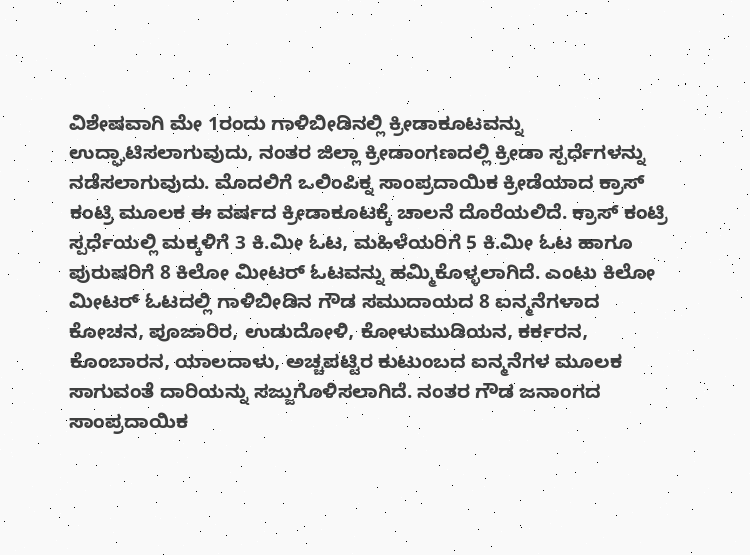ವಿಶೇಷವಾಗಿ ಮೇ 1ರಂದು ಗಾಳಿಬೀಡಿನಲ್ಲಿ ಕ್ರೀಡಾಕೂಟವನ್ನು ಉದ್ಘಾಟಿಸಲಾಗುವುದು, ನಂತರ ಜಿಲ್ಲಾ ಕ್ರೀಡಾಂಗಣದಲ್ಲಿ ಕ್ರೀಡಾ ಸ್ಪರ್ಧೆಗಳನ್ನು ನಡೆಸಲಾಗುವುದು. ಮೊದಲಿಗೆ ಒಲಿಂಪಿಕ್ನ ಸಾಂಪ್ರದಾಯಿಕ ಕ್ರೀಡೆಯಾದ ಕ್ರಾಸ್ ಕಂಟ್ರಿ ಮೂಲಕ ಈ ವರ್ಷದ ಕ್ರೀಡಾಕೂಟಕ್ಕೆ ಚಾಲನೆ ದೊರೆಯಲಿದೆ. ಕ್ರಾಸ್ ಕಂಟ್ರಿ ಸ್ಪರ್ಧೆಯಲ್ಲಿ ಮಕ್ಕಳಿಗೆ 3 ಕಿ.ಮೀ ಓಟ, ಮಹಿಳೆಯರಿಗೆ 5 ಕಿ.ಮೀ ಓಟ ಹಾಗೂ ಪುರುಷರಿಗೆ 8 ಕಿಲೋ ಮೀಟರ್ ಓಟವನ್ನು ಹಮ್ಮಿಕೊಳ್ಳಲಾಗಿದೆ. ಎಂಟು ಕಿಲೋ ಮೀಟರ್ ಓಟದಲ್ಲಿ ಗಾಳಿಬೀಡಿನ ಗೌಡ ಸಮುದಾಯದ 8 ಐನ್ಮನೆಗಳಾದ ಕೋಚನ, ಪೂಜಾರಿರ, ಉಡುದೋಳಿ, ಕೋಳುಮುಡಿಯನ, ಕರ್ಕರನ, ಕೊಂಬಾರನ, ಯಾಲದಾಳು, ಅಚ್ಚಪಟ್ಟಿರ ಕುಟುಂಬದ ಐನ್ಮನೆಗಳ ಮೂಲಕ ಸಾಗುವಂತೆ ದಾರಿಯನ್ನು ಸಜ್ಜುಗೊಳಿಸಲಾಗಿದೆ. ನಂತರ ಗೌಡ ಜನಾಂಗದ ಸಾಂಪ್ರದಾಯಿಕ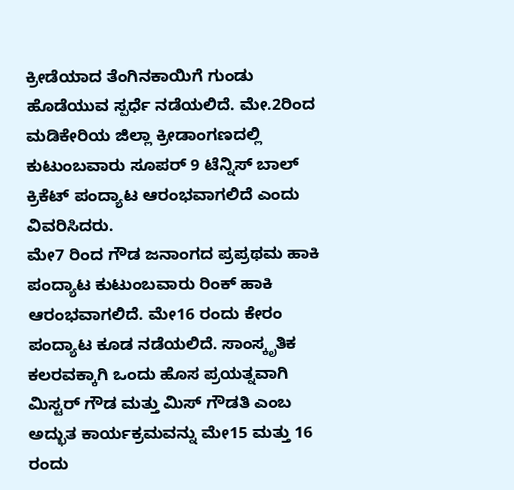ಕ್ರೀಡೆಯಾದ ತೆಂಗಿನಕಾಯಿಗೆ ಗುಂಡು ಹೊಡೆಯುವ ಸ್ಪರ್ಧೆ ನಡೆಯಲಿದೆ. ಮೇ.2ರಿಂದ ಮಡಿಕೇರಿಯ ಜಿಲ್ಲಾ ಕ್ರೀಡಾಂಗಣದಲ್ಲಿ ಕುಟುಂಬವಾರು ಸೂಪರ್ 9 ಟೆನ್ನಿಸ್ ಬಾಲ್ ಕ್ರಿಕೆಟ್ ಪಂದ್ಯಾಟ ಆರಂಭವಾಗಲಿದೆ ಎಂದು ವಿವರಿಸಿದರು.
ಮೇ7 ರಿಂದ ಗೌಡ ಜನಾಂಗದ ಪ್ರಪ್ರಥಮ ಹಾಕಿ ಪಂದ್ಯಾಟ ಕುಟುಂಬವಾರು ರಿಂಕ್ ಹಾಕಿ ಆರಂಭವಾಗಲಿದೆ. ಮೇ16 ರಂದು ಕೇರಂ ಪಂದ್ಯಾಟ ಕೂಡ ನಡೆಯಲಿದೆ. ಸಾಂಸ್ಕೃತಿಕ ಕಲರವಕ್ಕಾಗಿ ಒಂದು ಹೊಸ ಪ್ರಯತ್ನವಾಗಿ ಮಿಸ್ಟರ್ ಗೌಡ ಮತ್ತು ಮಿಸ್ ಗೌಡತಿ ಎಂಬ ಅದ್ಭುತ ಕಾರ್ಯಕ್ರಮವನ್ನು ಮೇ15 ಮತ್ತು 16 ರಂದು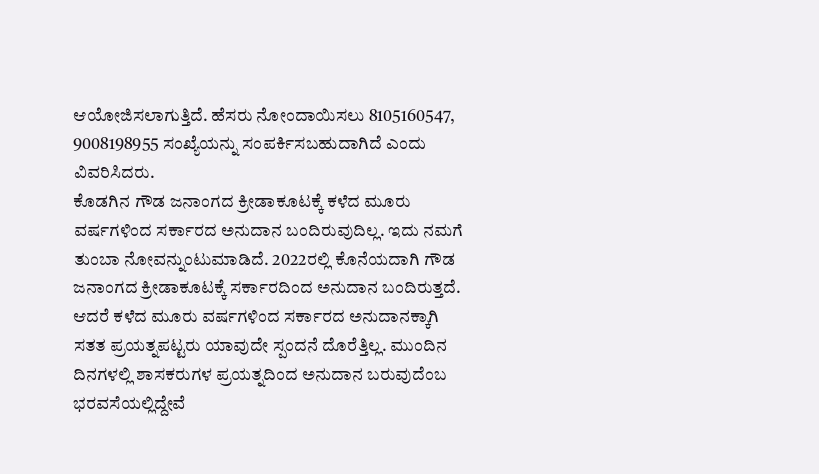ಆಯೋಜಿಸಲಾಗುತ್ತಿದೆ. ಹೆಸರು ನೋಂದಾಯಿಸಲು 8105160547, 9008198955 ಸಂಖ್ಯೆಯನ್ನು ಸಂಪರ್ಕಿಸಬಹುದಾಗಿದೆ ಎಂದು ವಿವರಿಸಿದರು.
ಕೊಡಗಿನ ಗೌಡ ಜನಾಂಗದ ಕ್ರೀಡಾಕೂಟಕ್ಕೆ ಕಳೆದ ಮೂರು ವರ್ಷಗಳಿಂದ ಸರ್ಕಾರದ ಅನುದಾನ ಬಂದಿರುವುದಿಲ್ಲ. ಇದು ನಮಗೆ ತುಂಬಾ ನೋವನ್ನುಂಟುಮಾಡಿದೆ. 2022ರಲ್ಲಿ ಕೊನೆಯದಾಗಿ ಗೌಡ ಜನಾಂಗದ ಕ್ರೀಡಾಕೂಟಕ್ಕೆ ಸರ್ಕಾರದಿಂದ ಅನುದಾನ ಬಂದಿರುತ್ತದೆ. ಆದರೆ ಕಳೆದ ಮೂರು ವರ್ಷಗಳಿಂದ ಸರ್ಕಾರದ ಅನುದಾನಕ್ಕಾಗಿ ಸತತ ಪ್ರಯತ್ನಪಟ್ಟರು ಯಾವುದೇ ಸ್ಪಂದನೆ ದೊರೆತ್ತಿಲ್ಲ. ಮುಂದಿನ ದಿನಗಳಲ್ಲಿ ಶಾಸಕರುಗಳ ಪ್ರಯತ್ನದಿಂದ ಅನುದಾನ ಬರುವುದೆಂಬ ಭರವಸೆಯಲ್ಲಿದ್ದೇವೆ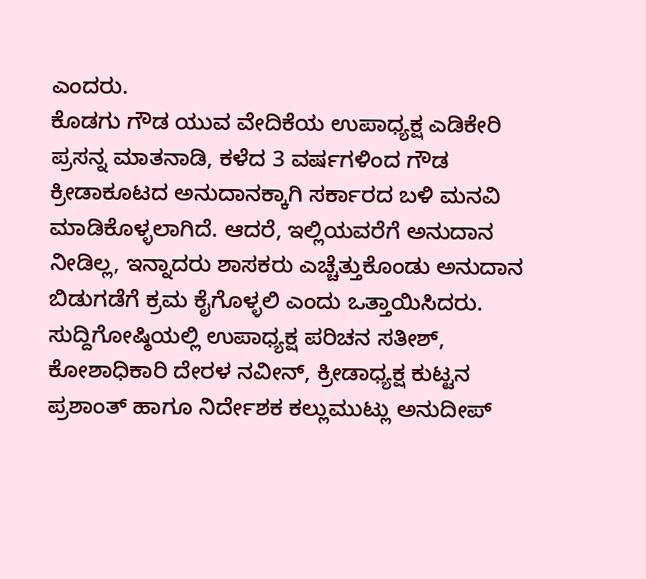ಎಂದರು.
ಕೊಡಗು ಗೌಡ ಯುವ ವೇದಿಕೆಯ ಉಪಾಧ್ಯಕ್ಷ ಎಡಿಕೇರಿ ಪ್ರಸನ್ನ ಮಾತನಾಡಿ, ಕಳೆದ 3 ವರ್ಷಗಳಿಂದ ಗೌಡ ಕ್ರೀಡಾಕೂಟದ ಅನುದಾನಕ್ಕಾಗಿ ಸರ್ಕಾರದ ಬಳಿ ಮನವಿ ಮಾಡಿಕೊಳ್ಳಲಾಗಿದೆ. ಆದರೆ, ಇಲ್ಲಿಯವರೆಗೆ ಅನುದಾನ ನೀಡಿಲ್ಲ, ಇನ್ನಾದರು ಶಾಸಕರು ಎಚ್ಚೆತ್ತುಕೊಂಡು ಅನುದಾನ ಬಿಡುಗಡೆಗೆ ಕ್ರಮ ಕೈಗೊಳ್ಳಲಿ ಎಂದು ಒತ್ತಾಯಿಸಿದರು.
ಸುದ್ದಿಗೋಷ್ಠಿಯಲ್ಲಿ ಉಪಾಧ್ಯಕ್ಷ ಪರಿಚನ ಸತೀಶ್, ಕೋಶಾಧಿಕಾರಿ ದೇರಳ ನವೀನ್, ಕ್ರೀಡಾಧ್ಯಕ್ಷ ಕುಟ್ಟನ ಪ್ರಶಾಂತ್ ಹಾಗೂ ನಿರ್ದೇಶಕ ಕಲ್ಲುಮುಟ್ಲು ಅನುದೀಪ್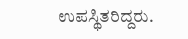ಉಪಸ್ಥಿತರಿದ್ದರು.